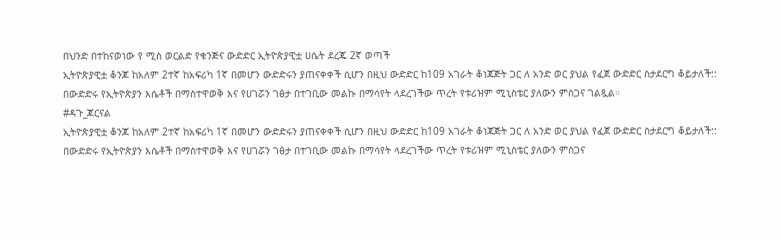በህንድ በተከናወነው የ ሚስ ወርልድ የቁንጅና ውድድር ኢትዮጵያዊቷ ሀሴት ደረጄ 2ኛ ወጣች
ኢትዮጵያዊቷ ቆንጆ ከአለም 2ተኛ ከአፍሪካ 1ኛ በመሆን ውድድሩን ያጠናቀቀች ሲሆን በዚህ ውድድር ከ109 አገራት ቆነጃጅት ጋር ለ አንድ ወር ያህል የፈጀ ውድድር ስታደርግ ቆይታለች::
በውድድሩ የኢትዮጵያን እሴቶች በማስተዋወቅ እና የሀገሯን ገፅታ በተገቢው መልኩ በማሳየት ላደረገችው ጥረት የቱሪዝም ሚኒስቴር ያለውን ምስጋና ገልጿል።
#ዳጉ_ጆርናል
ኢትዮጵያዊቷ ቆንጆ ከአለም 2ተኛ ከአፍሪካ 1ኛ በመሆን ውድድሩን ያጠናቀቀች ሲሆን በዚህ ውድድር ከ109 አገራት ቆነጃጅት ጋር ለ አንድ ወር ያህል የፈጀ ውድድር ስታደርግ ቆይታለች::
በውድድሩ የኢትዮጵያን እሴቶች በማስተዋወቅ እና የሀገሯን ገፅታ በተገቢው መልኩ በማሳየት ላደረገችው ጥረት የቱሪዝም ሚኒስቴር ያለውን ምስጋና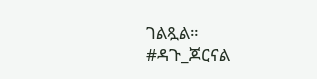ገልጿል።
#ዳጉ_ጆርናል